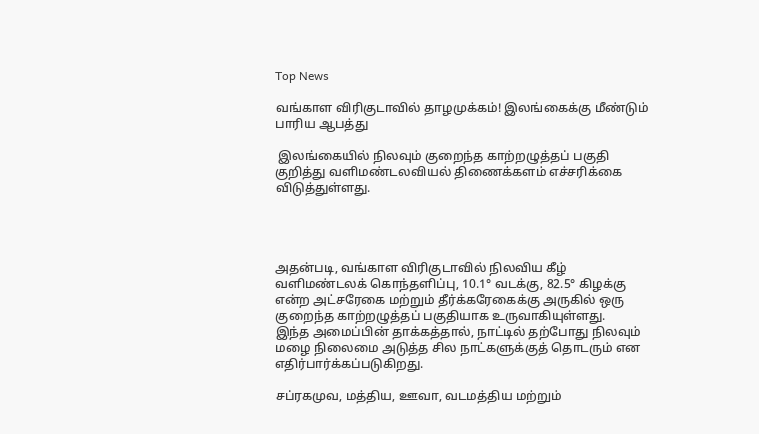Top News

வங்காள விரிகுடாவில் தாழமுக்கம்! இலங்கைக்கு மீண்டும் பாரிய ஆபத்து

 இலங்கையில் நிலவும் குறைந்த காற்றழுத்தப் பகுதி குறித்து வளிமண்டலவியல் திணைக்களம் எச்சரிக்கை விடுத்துள்ளது.




அதன்படி, வங்காள விரிகுடாவில் நிலவிய கீழ் வளிமண்டலக் கொந்தளிப்பு, 10.1° வடக்கு, 82.5° கிழக்கு என்ற அட்சரேகை மற்றும் தீர்க்கரேகைக்கு அருகில் ஒரு குறைந்த காற்றழுத்தப் பகுதியாக உருவாகியுள்ளது.
இந்த அமைப்பின் தாக்கத்தால், நாட்டில் தற்போது நிலவும் மழை நிலைமை அடுத்த சில நாட்களுக்குத் தொடரும் என எதிர்பார்க்கப்படுகிறது.

சப்ரகமுவ, மத்திய, ஊவா, வடமத்திய மற்றும்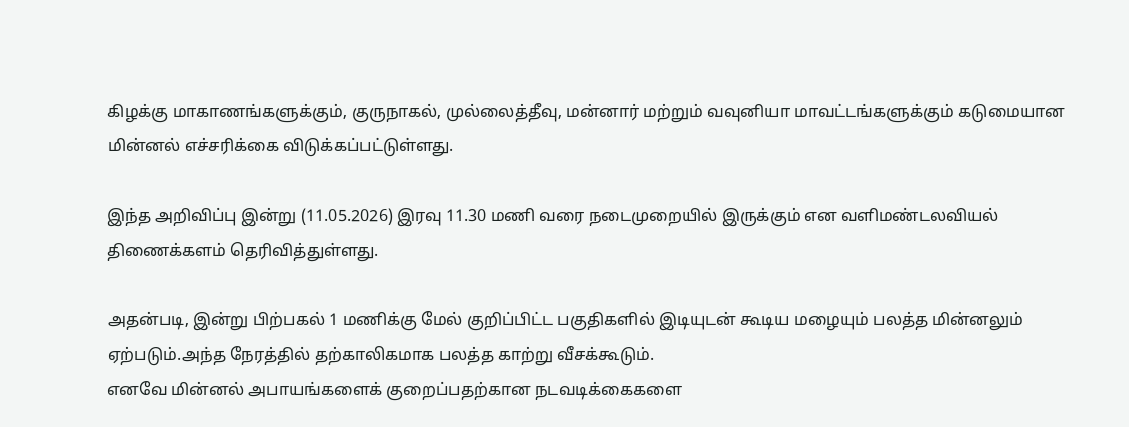கிழக்கு மாகாணங்களுக்கும், குருநாகல், முல்லைத்தீவு, மன்னார் மற்றும் வவுனியா மாவட்டங்களுக்கும் கடுமையான மின்னல் எச்சரிக்கை விடுக்கப்பட்டுள்ளது.

இந்த அறிவிப்பு இன்று (11.05.2026) இரவு 11.30 மணி வரை நடைமுறையில் இருக்கும் என வளிமண்டலவியல் திணைக்களம் தெரிவித்துள்ளது.

அதன்படி, இன்று பிற்பகல் 1 மணிக்கு மேல் குறிப்பிட்ட பகுதிகளில் இடியுடன் கூடிய மழையும் பலத்த மின்னலும் ஏற்படும்.அந்த நேரத்தில் தற்காலிகமாக பலத்த காற்று வீசக்கூடும்.
எனவே மின்னல் அபாயங்களைக் குறைப்பதற்கான நடவடிக்கைகளை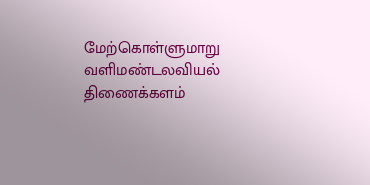மேற்கொள்ளுமாறு வளிமண்டலவியல் திணைக்களம்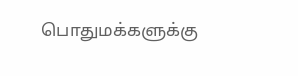பொதுமக்களுக்கு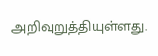அறிவுறுத்தியுள்ளது.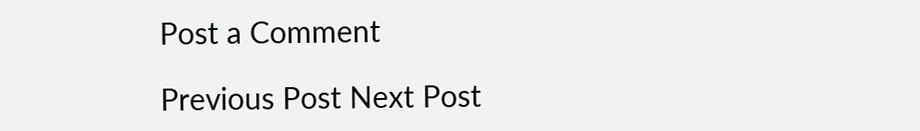Post a Comment

Previous Post Next Post